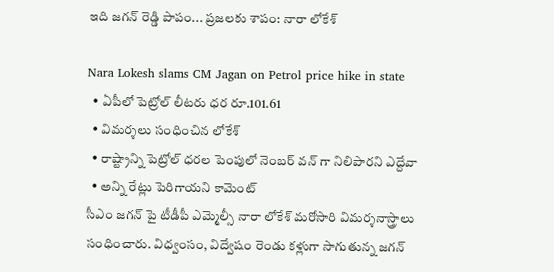ఇది జగన్ రెడ్డి పాపం... ప్రజలకు శాపం: నారా లోకేశ్

Nara Lokesh slams CM Jagan on Petrol price hike in state
  • ఏపీలో పెట్రోల్ లీటరు ధర రూ.101.61
  • విమర్శలు సంధించిన లోకేశ్
  • రాష్ట్రాన్ని పెట్రోల్ ధరల పెంపులో నెంబర్ వన్ గా నిలిపారని ఎద్దేవా
  • అన్ని రేట్లు పెరిగాయని కామెంట్
సీఎం జగన్ పై టీడీపీ ఎమ్మెల్సీ నారా లోకేశ్ మరోసారి విమర్శనాస్త్రాలు సంధించారు. విధ్వంసం, విద్వేషం రెండు కళ్లుగా సాగుతున్న జగన్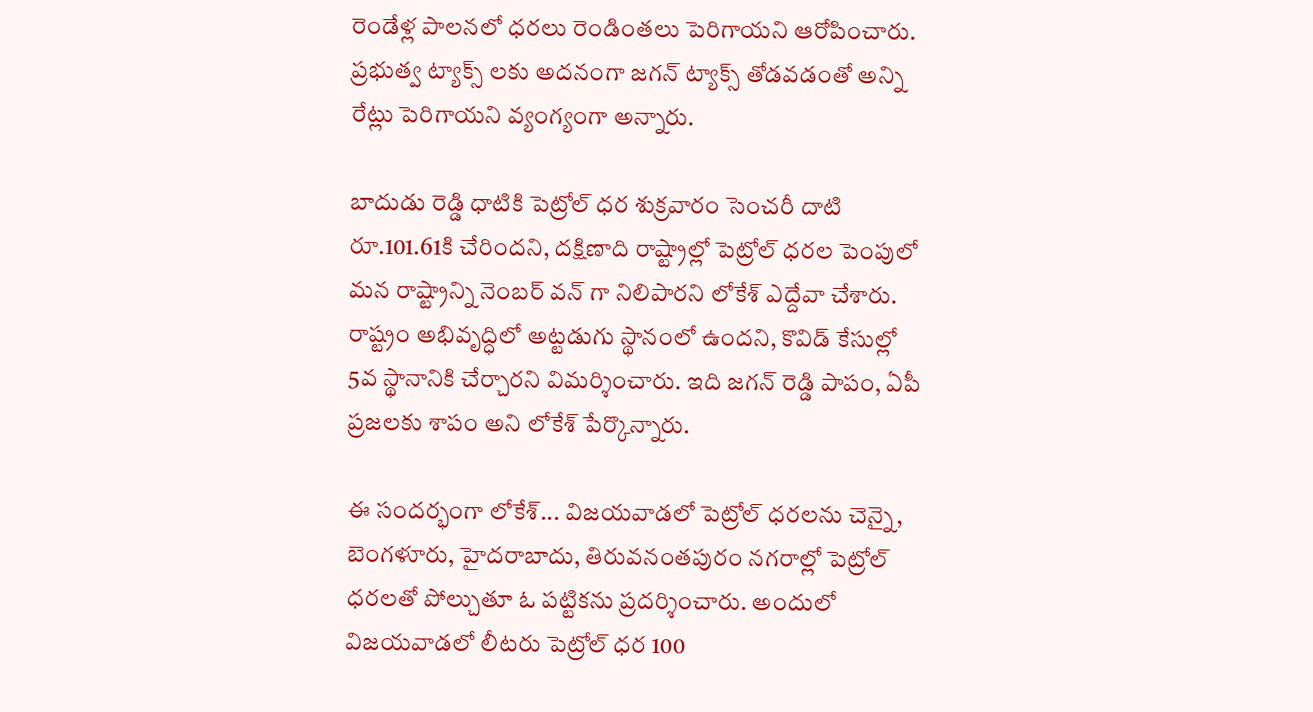రెండేళ్ల పాలనలో ధరలు రెండింతలు పెరిగాయని ఆరోపించారు. ప్రభుత్వ ట్యాక్స్ లకు అదనంగా జగన్ ట్యాక్స్ తోడవడంతో అన్ని రేట్లు పెరిగాయని వ్యంగ్యంగా అన్నారు.

బాదుడు రెడ్డి ధాటికి పెట్రోల్ ధర శుక్రవారం సెంచరీ దాటి రూ.101.61కి చేరిందని, దక్షిణాది రాష్ట్రాల్లో పెట్రోల్ ధరల పెంపులో మన రాష్ట్రాన్ని నెంబర్ వన్ గా నిలిపారని లోకేశ్ ఎద్దేవా చేశారు. రాష్ట్రం అభివృద్ధిలో అట్టడుగు స్థానంలో ఉందని, కొవిడ్ కేసుల్లో 5వ స్థానానికి చేర్చారని విమర్శించారు. ఇది జగన్ రెడ్డి పాపం, ఏపీ ప్రజలకు శాపం అని లోకేశ్ పేర్కొన్నారు.

ఈ సందర్భంగా లోకేశ్... విజయవాడలో పెట్రోల్ ధరలను చెన్నై, బెంగళూరు, హైదరాబాదు, తిరువనంతపురం నగరాల్లో పెట్రోల్ ధరలతో పోల్చుతూ ఓ పట్టికను ప్రదర్శించారు. అందులో విజయవాడలో లీటరు పెట్రోల్ ధర 100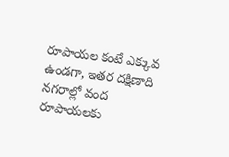రూపాయల కంటే ఎక్కువ ఉండగా, ఇతర దక్షిణాది నగరాల్లో వంద రూపాయలకు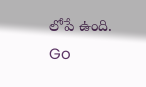లోపే ఉంది.
Go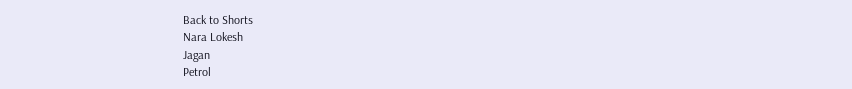Back to Shorts
Nara Lokesh
Jagan
Petrol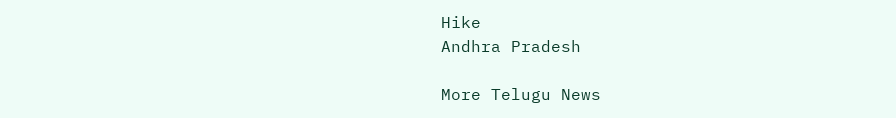Hike
Andhra Pradesh

More Telugu News